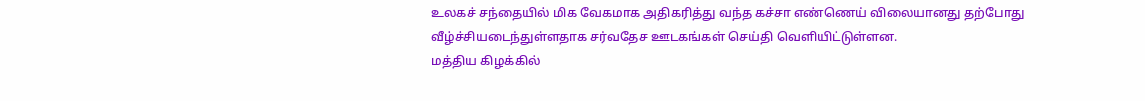உலகச் சந்தையில் மிக வேகமாக அதிகரித்து வந்த கச்சா எண்ணெய் விலையானது தற்போது வீழ்ச்சியடைந்துள்ளதாக சர்வதேச ஊடகங்கள் செய்தி வெளியிட்டுள்ளன.
மத்திய கிழக்கில்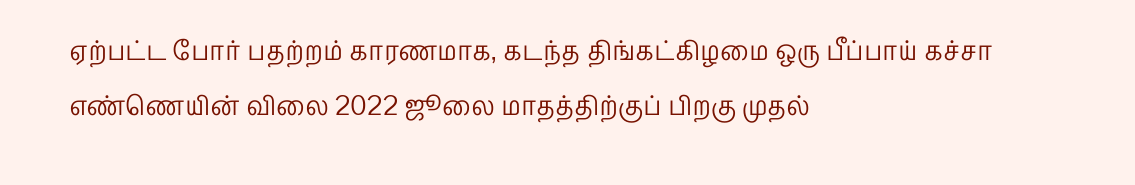ஏற்பட்ட போர் பதற்றம் காரணமாக, கடந்த திங்கட்கிழமை ஒரு பீப்பாய் கச்சா எண்ணெயின் விலை 2022 ஜூலை மாதத்திற்குப் பிறகு முதல்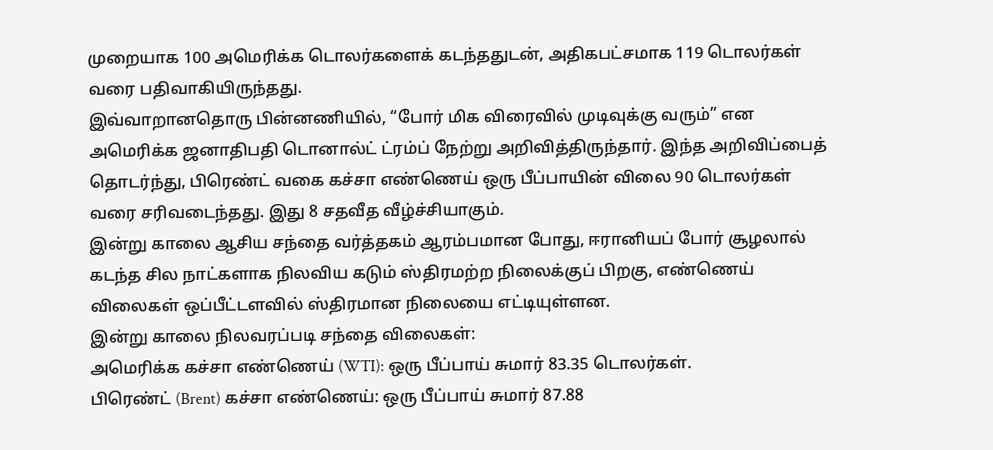முறையாக 100 அமெரிக்க டொலர்களைக் கடந்ததுடன், அதிகபட்சமாக 119 டொலர்கள் வரை பதிவாகியிருந்தது.
இவ்வாறானதொரு பின்னணியில், “போர் மிக விரைவில் முடிவுக்கு வரும்” என அமெரிக்க ஜனாதிபதி டொனால்ட் ட்ரம்ப் நேற்று அறிவித்திருந்தார். இந்த அறிவிப்பைத் தொடர்ந்து, பிரெண்ட் வகை கச்சா எண்ணெய் ஒரு பீப்பாயின் விலை 90 டொலர்கள் வரை சரிவடைந்தது. இது 8 சதவீத வீழ்ச்சியாகும்.
இன்று காலை ஆசிய சந்தை வர்த்தகம் ஆரம்பமான போது, ஈரானியப் போர் சூழலால் கடந்த சில நாட்களாக நிலவிய கடும் ஸ்திரமற்ற நிலைக்குப் பிறகு, எண்ணெய் விலைகள் ஒப்பீட்டளவில் ஸ்திரமான நிலையை எட்டியுள்ளன.
இன்று காலை நிலவரப்படி சந்தை விலைகள்:
அமெரிக்க கச்சா எண்ணெய் (WTI): ஒரு பீப்பாய் சுமார் 83.35 டொலர்கள்.
பிரெண்ட் (Brent) கச்சா எண்ணெய்: ஒரு பீப்பாய் சுமார் 87.88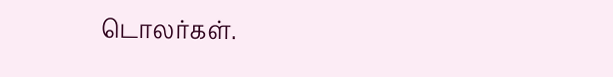டொலர்கள்.